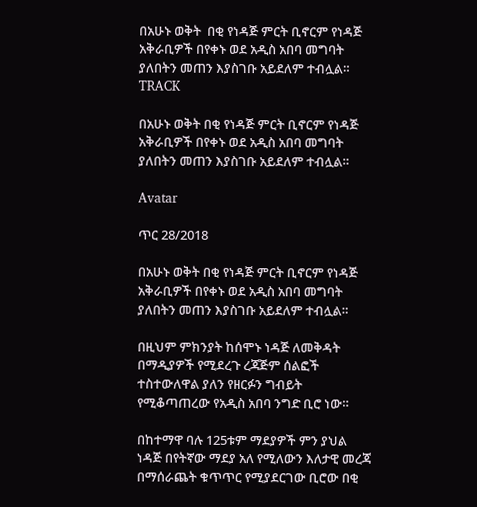በአሁኑ ወቅት  በቂ የነዳጅ ምርት ቢኖርም የነዳጅ አቅራቢዎች በየቀኑ ወደ አዲስ አበባ መግባት ያለበትን መጠን እያስገቡ አይደለም ተብሏል።
TRACK

በአሁኑ ወቅት በቂ የነዳጅ ምርት ቢኖርም የነዳጅ አቅራቢዎች በየቀኑ ወደ አዲስ አበባ መግባት ያለበትን መጠን እያስገቡ አይደለም ተብሏል።

Avatar

ጥር 28/2018

በአሁኑ ወቅት በቂ የነዳጅ ምርት ቢኖርም የነዳጅ አቅራቢዎች በየቀኑ ወደ አዲስ አበባ መግባት ያለበትን መጠን እያስገቡ አይደለም ተብሏል።

በዚህም ምክንያት ከሰሞኑ ነዳጅ ለመቅዳት በማዲያዎች የሚደረጉ ረጃጅም ሰልፎች ተስተውለዋል ያለን የዘርፉን ግብይት የሚቆጣጠረው የአዲስ አበባ ንግድ ቢሮ ነው።

በከተማዋ ባሉ 125ቱም ማደያዎች ምን ያህል ነዳጅ በየትኛው ማደያ አለ የሚለውን እለታዊ መረጃ በማሰራጨት ቁጥጥር የሚያደርገው ቢሮው በቂ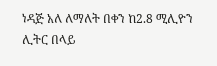ነዳጅ አለ ለማለት በቀን ከ2.8 ሚሊዮን ሊትር በላይ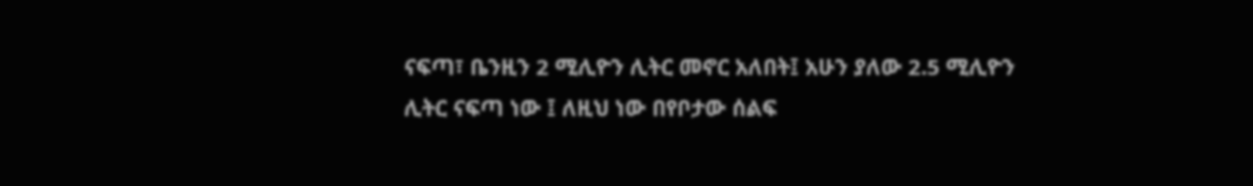ናፍጣ፣ ቤንዚን 2 ሚሊዮን ሊትር መኖር አለበት፤ አሁን ያለው 2.5 ሚሊዮን ሊትር ናፍጣ ነው ፤ ለዚህ ነው በየቦታው ሰልፍ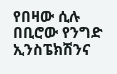የበዛው ሲሉ በቢሮው የንግድ ኢንስፔክሽንና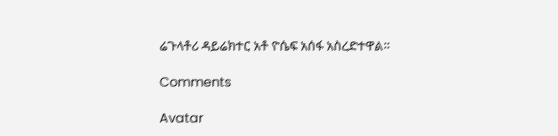ሬጉላቶሪ ዳይሬክተር አቶ ዮሴፍ አሰፋ አስረድተዋል።

Comments

Avatar